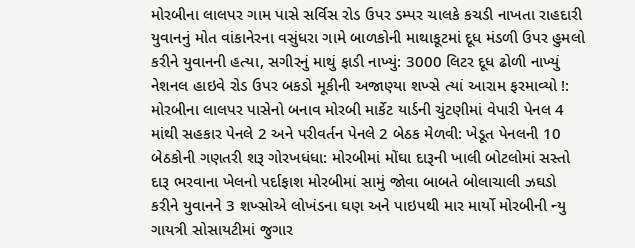મોરબીના લાલપર ગામ પાસે સર્વિસ રોડ ઉપર ડમ્પર ચાલકે કચડી નાખતા રાહદારી યુવાનનું મોત વાંકાનેરના વસુંધરા ગામે બાળકોની માથાકૂટમાં દૂધ મંડળી ઉપર હુમલો કરીને યુવાનની હત્યા, સગીરનું માથું ફાડી નાખ્યું: 3000 લિટર દૂધ ઢોળી નાખ્યું નેશનલ હાઇવે રોડ ઉપર બકડો મૂકીની અજાણ્યા શખ્સે ત્યાં આરામ ફરમાવ્યો !: મોરબીના લાલપર પાસેનો બનાવ મોરબી માર્કેટ યાર્ડની ચુંટણીમાં વેપારી પેનલ 4 માંથી સહકાર પેનલે 2 અને પરીવર્તન પેનલે 2 બેઠક મેળવી: ખેડૂત પેનલની 10 બેઠકોની ગણતરી શરૂ ગોરખધંધા: મોરબીમાં મોંઘા દારૂની ખાલી બોટલોમાં સસ્તો દારૂ ભરવાના ખેલનો પર્દાફાશ મોરબીમાં સામું જોવા બાબતે બોલાચાલી ઝઘડો કરીને યુવાનને 3 શખ્સોએ લોખંડના ઘણ અને પાઇપથી માર માર્યો મોરબીની ન્યુ ગાયત્રી સોસાયટીમાં જુગાર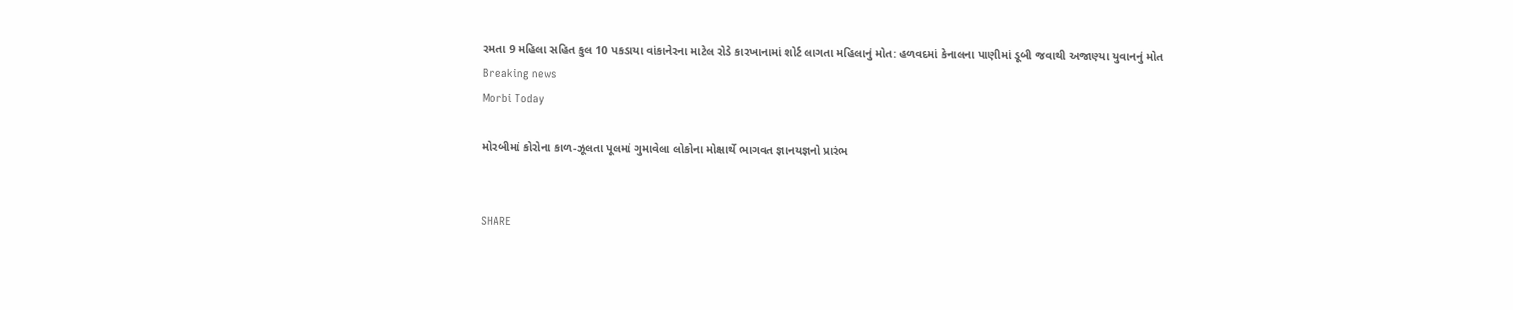રમતા 9 મહિલા સહિત કુલ 10 પકડાયા વાંકાનેરના માટેલ રોડે કારખાનામાં શોર્ટ લાગતા મહિલાનું મોત: હળવદમાં કેનાલના પાણીમાં ડૂબી જવાથી અજાણ્યા યુવાનનું મોત
Breaking news
Morbi Today

મોરબીમાં કોરોના કાળ-ઝૂલતા પૂલમાં ગુમાવેલા લોકોના મોક્ષાર્થે ભાગવત જ્ઞાનયજ્ઞનો પ્રારંભ


SHARE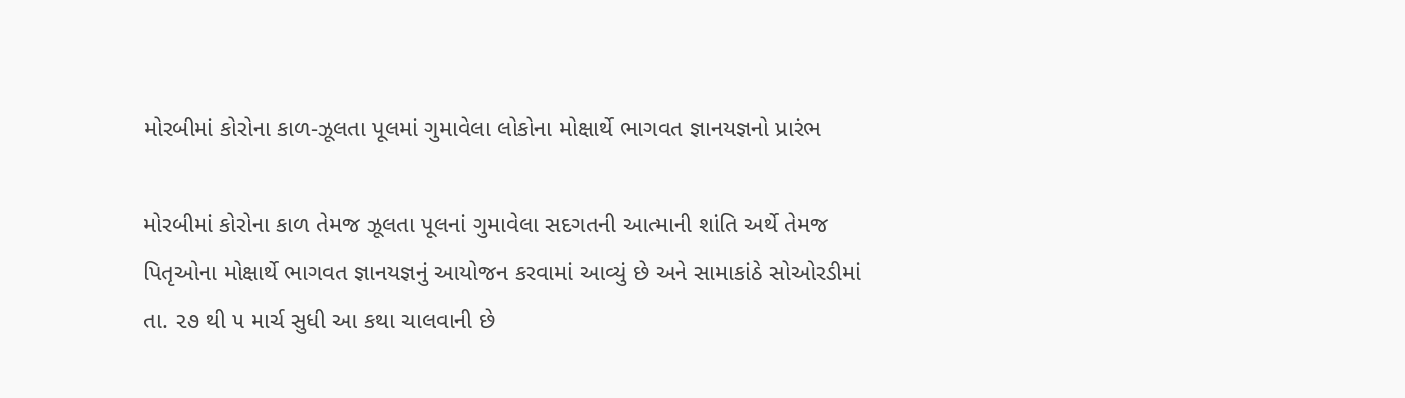મોરબીમાં કોરોના કાળ-ઝૂલતા પૂલમાં ગુમાવેલા લોકોના મોક્ષાર્થે ભાગવત જ્ઞાનયજ્ઞનો પ્રારંભ

મોરબીમાં કોરોના કાળ તેમજ ઝૂલતા પૂલનાં ગુમાવેલા સદગતની આત્માની શાંતિ અર્થે તેમજ પિતૃઓના મોક્ષાર્થે ભાગવત જ્ઞાનયજ્ઞનું આયોજન કરવામાં આવ્યું છે અને સામાકાંઠે સોઓરડીમાં તા. ૨૭ થી ૫ માર્ચ સુધી આ કથા ચાલવાની છે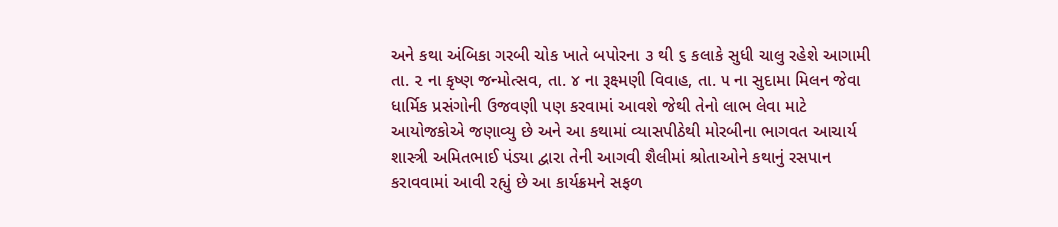અને કથા અંબિકા ગરબી ચોક ખાતે બપોરના ૩ થી ૬ કલાકે સુધી ચાલુ રહેશે આગામી તા. ૨ ના કૃષ્ણ જન્મોત્સવ, તા. ૪ ના રૂક્ષ્મણી વિવાહ, તા. ૫ ના સુદામા મિલન જેવા ધાર્મિક પ્રસંગોની ઉજવણી પણ કરવામાં આવશે જેથી તેનો લાભ લેવા માટે આયોજકોએ જણાવ્યુ છે અને આ કથામાં વ્યાસપીઠેથી મોરબીના ભાગવત આચાર્ય શાસ્ત્રી અમિતભાઈ પંડ્યા દ્વારા તેની આગવી શૈલીમાં શ્રોતાઓને કથાનું રસપાન કરાવવામાં આવી રહ્યું છે આ કાર્યક્રમને સફળ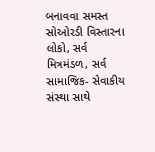બનાવવા સમસ્ત સોઓરડી વિસ્તારના લોકો, સર્વ મિત્રમંડળ, સર્વ સામાજિક- સેવાકીય સંસ્થા સાથે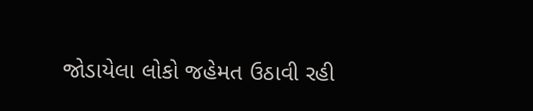જોડાયેલા લોકો જહેમત ઉઠાવી રહી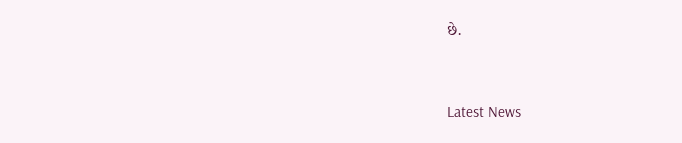છે.




Latest News